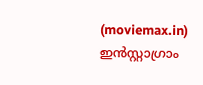(moviemax.in) ഇൻസ്റ്റാഗ്രാം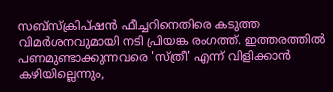സബ്സ്ക്രിപ്ഷൻ ഫീച്ചറിനെതിരെ കടുത്ത വിമർശനവുമായി നടി പ്രിയങ്ക രംഗത്ത്. ഇത്തരത്തിൽ പണമുണ്ടാക്കുന്നവരെ 'സ്ത്രീ' എന്ന് വിളിക്കാൻ കഴിയില്ലെന്നും,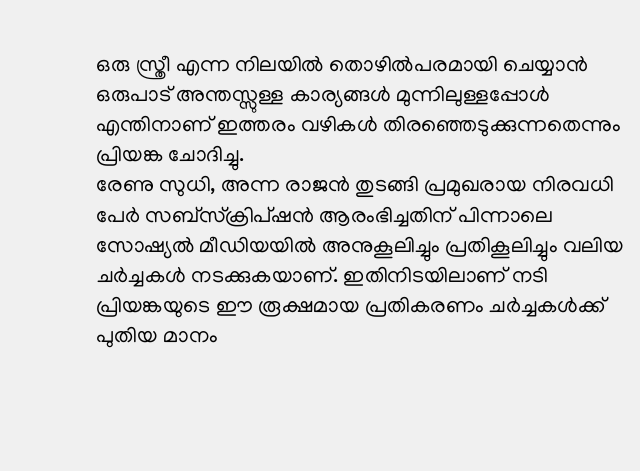ഒരു സ്ത്രീ എന്ന നിലയിൽ തൊഴിൽപരമായി ചെയ്യാൻ ഒരുപാട് അന്തസ്സുള്ള കാര്യങ്ങൾ മുന്നിലുള്ളപ്പോൾ എന്തിനാണ് ഇത്തരം വഴികൾ തിരഞ്ഞെടുക്കുന്നതെന്നും പ്രിയങ്ക ചോദിച്ചു.
രേണു സുധി, അന്ന രാജൻ തുടങ്ങി പ്രമുഖരായ നിരവധി പേർ സബ്സ്ക്രിപ്ഷൻ ആരംഭിച്ചതിന് പിന്നാലെ സോഷ്യൽ മീഡിയയിൽ അനുകൂലിച്ചും പ്രതികൂലിച്ചും വലിയ ചർച്ചകൾ നടക്കുകയാണ്. ഇതിനിടയിലാണ് നടി പ്രിയങ്കയുടെ ഈ രൂക്ഷമായ പ്രതികരണം ചർച്ചകൾക്ക് പുതിയ മാനം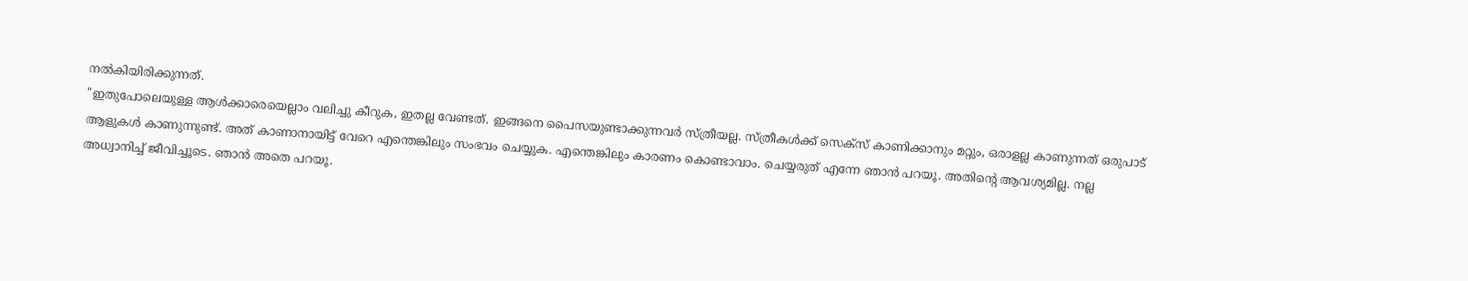നൽകിയിരിക്കുന്നത്.
"ഇതുപോലെയുള്ള ആൾക്കാരെയെല്ലാം വലിച്ചു കീറുക, ഇതല്ല വേണ്ടത്. ഇങ്ങനെ പൈസയുണ്ടാക്കുന്നവർ സ്ത്രീയല്ല. സ്ത്രീകൾക്ക് സെക്സ് കാണിക്കാനും മറ്റും, ഒരാളല്ല കാണുന്നത് ഒരുപാട് ആളുകൾ കാണുന്നുണ്ട്. അത് കാണാനായിട്ട് വേറെ എന്തെങ്കിലും സംഭവം ചെയ്യുക. എന്തെങ്കിലും കാരണം കൊണ്ടാവാം. ചെയ്യരുത് എന്നേ ഞാൻ പറയൂ. അതിന്റെ ആവശ്യമില്ല. നല്ല അധ്വാനിച്ച് ജീവിച്ചൂടെ. ഞാൻ അതെ പറയൂ.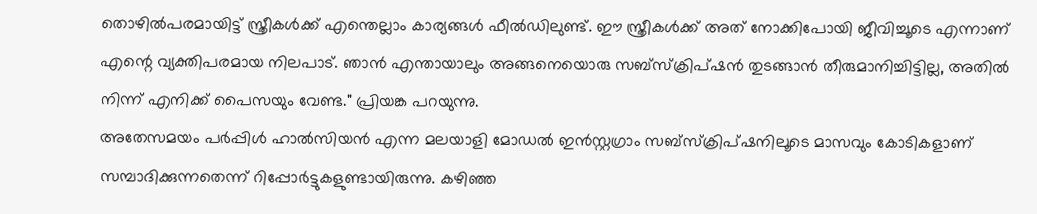തൊഴിൽപരമായിട്ട് സ്ത്രീകൾക്ക് എന്തെല്ലാം കാര്യങ്ങൾ ഫീൽഡിലുണ്ട്. ഈ സ്ത്രീകൾക്ക് അത് നോക്കിപോയി ജീവിച്ചൂടെ എന്നാണ് എന്റെ വ്യക്തിപരമായ നിലപാട്. ഞാൻ എന്തായാലും അങ്ങനെയൊരു സബ്സ്ക്രിപ്ഷൻ തുടങ്ങാൻ തീരുമാനിച്ചിട്ടില്ല, അതിൽ നിന്ന് എനിക്ക് പൈസയും വേണ്ട." പ്രിയങ്ക പറയുന്നു.
അതേസമയം പർപ്പിൾ ഹാൽസിയൻ എന്ന മലയാളി മോഡൽ ഇൻസ്റ്റഗ്രാം സബ്സ്ക്രിപ്ഷനിലൂടെ മാസവും കോടികളാണ് സമ്പാദിക്കുന്നതെന്ന് റിപ്പോർട്ടുകളുണ്ടായിരുന്നു. കഴിഞ്ഞ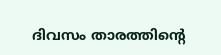ദിവസം താരത്തിന്റെ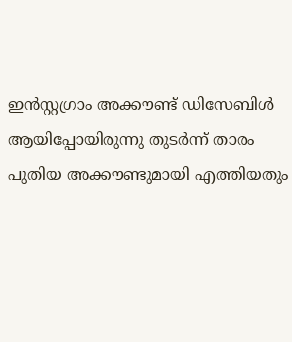ഇൻസ്റ്റഗ്രാം അക്കൗണ്ട് ഡിസേബിൾ ആയിപ്പോയിരുന്നു തുടർന്ന് താരം പുതിയ അക്കൗണ്ടുമായി എത്തിയതും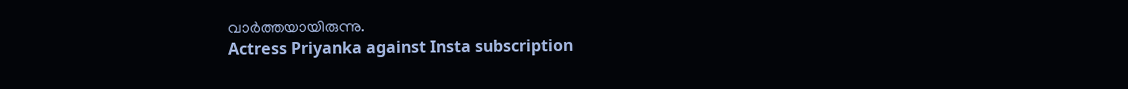വാർത്തയായിരുന്നു.
Actress Priyanka against Insta subscription